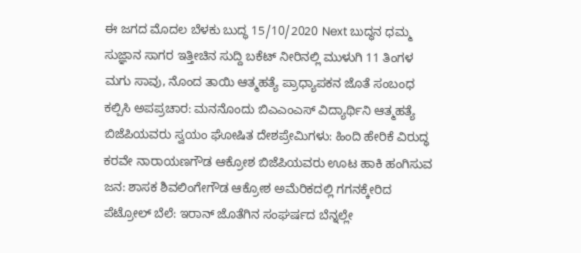ಈ ಜಗದ ಮೊದಲ ಬೆಳಕು ಬುದ್ಧ 15/10/2020 Next ಬುದ್ಧನ ಧಮ್ಮ ಸುಜ್ಞಾನ ಸಾಗರ ಇತ್ತೀಚಿನ ಸುದ್ದಿ ಬಕೆಟ್ ನೀರಿನಲ್ಲಿ ಮುಳುಗಿ 11 ತಿಂಗಳ ಮಗು ಸಾವು, ನೊಂದ ತಾಯಿ ಆತ್ಮಹತ್ಯೆ ಪ್ರಾಧ್ಯಾಪಕನ ಜೊತೆ ಸಂಬಂಧ ಕಲ್ಪಿಸಿ ಅಪಪ್ರಚಾರ: ಮನನೊಂದು ಬಿಎಎಂಎಸ್ ವಿದ್ಯಾರ್ಥಿನಿ ಆತ್ಮಹತ್ಯೆ ಬಿಜೆಪಿಯವರು ಸ್ವಯಂ ಘೋಷಿತ ದೇಶಪ್ರೇಮಿಗಳು: ಹಿಂದಿ ಹೇರಿಕೆ ವಿರುದ್ಧ ಕರವೇ ನಾರಾಯಣಗೌಡ ಆಕ್ರೋಶ ಬಿಜೆಪಿಯವರು ಊಟ ಹಾಕಿ ಹಂಗಿಸುವ ಜನ: ಶಾಸಕ ಶಿವಲಿಂಗೇಗೌಡ ಆಕ್ರೋಶ ಅಮೆರಿಕದಲ್ಲಿ ಗಗನಕ್ಕೇರಿದ ಪೆಟ್ರೋಲ್ ಬೆಲೆ: ಇರಾನ್ ಜೊತೆಗಿನ ಸಂಘರ್ಷದ ಬೆನ್ನಲ್ಲೇ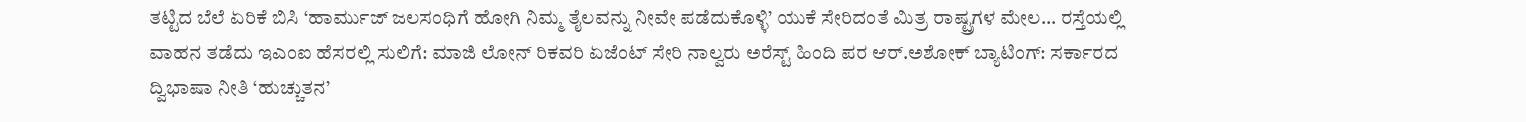ತಟ್ಟಿದ ಬೆಲೆ ಏರಿಕೆ ಬಿಸಿ ‘ಹಾರ್ಮುಜ್ ಜಲಸಂಧಿಗೆ ಹೋಗಿ ನಿಮ್ಮ ತೈಲವನ್ನು ನೀವೇ ಪಡೆದುಕೊಳ್ಳಿ’ ಯುಕೆ ಸೇರಿದಂತೆ ಮಿತ್ರ ರಾಷ್ಟ್ರಗಳ ಮೇಲ... ರಸ್ತೆಯಲ್ಲಿ ವಾಹನ ತಡೆದು ಇಎಂಐ ಹೆಸರಲ್ಲಿ ಸುಲಿಗೆ: ಮಾಜಿ ಲೋನ್ ರಿಕವರಿ ಏಜೆಂಟ್ ಸೇರಿ ನಾಲ್ವರು ಅರೆಸ್ಟ್ ಹಿಂದಿ ಪರ ಆರ್.ಅಶೋಕ್ ಬ್ಯಾಟಿಂಗ್: ಸರ್ಕಾರದ ದ್ವಿಭಾಷಾ ನೀತಿ ‘ಹುಚ್ಚುತನ’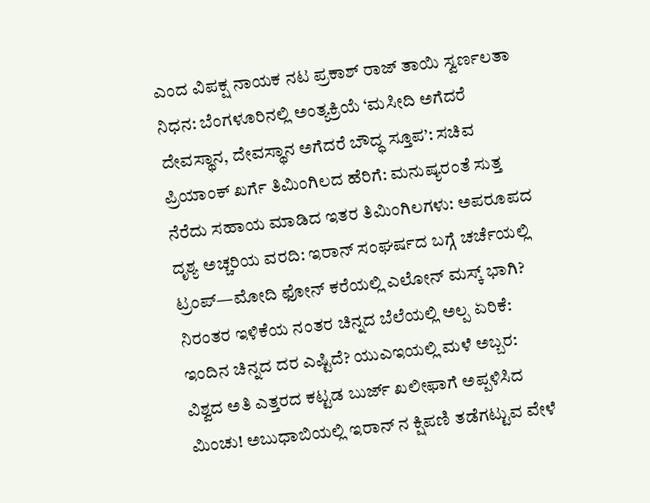ಎಂದ ವಿಪಕ್ಷ ನಾಯಕ ನಟ ಪ್ರಕಾಶ್ ರಾಜ್ ತಾಯಿ ಸ್ವರ್ಣಲತಾ ನಿಧನ: ಬೆಂಗಳೂರಿನಲ್ಲಿ ಅಂತ್ಯಕ್ರಿಯೆ ‘ಮಸೀದಿ ಅಗೆದರೆ ದೇವಸ್ಥಾನ, ದೇವಸ್ಥಾನ ಅಗೆದರೆ ಬೌದ್ಧ ಸ್ತೂಪ’: ಸಚಿವ ಪ್ರಿಯಾಂಕ್ ಖರ್ಗೆ ತಿಮಿಂಗಿಲದ ಹೆರಿಗೆ: ಮನುಷ್ಯರಂತೆ ಸುತ್ತ ನೆರೆದು ಸಹಾಯ ಮಾಡಿದ ಇತರ ತಿಮಿಂಗಿಲಗಳು: ಅಪರೂಪದ ದೃಶ್ಯ ಅಚ್ಚರಿಯ ವರದಿ: ಇರಾನ್ ಸಂಘರ್ಷದ ಬಗ್ಗೆ ಚರ್ಚೆಯಲ್ಲಿ ಟ್ರಂಪ್—ಮೋದಿ ಫೋನ್ ಕರೆಯಲ್ಲಿ ಎಲೋನ್ ಮಸ್ಕ್ ಭಾಗಿ? ನಿರಂತರ ಇಳಿಕೆಯ ನಂತರ ಚಿನ್ನದ ಬೆಲೆಯಲ್ಲಿ ಅಲ್ಪ ಏರಿಕೆ: ಇಂದಿನ ಚಿನ್ನದ ದರ ಎಷ್ಟಿದೆ? ಯುಎಇಯಲ್ಲಿ ಮಳೆ ಅಬ್ಬರ: ವಿಶ್ವದ ಅತಿ ಎತ್ತರದ ಕಟ್ಟಡ ಬುರ್ಜ್ ಖಲೀಫಾಗೆ ಅಪ್ಪಳಿಸಿದ ಮಿಂಚು! ಅಬುಧಾಬಿಯಲ್ಲಿ ಇರಾನ್ ನ ಕ್ಷಿಪಣಿ ತಡೆಗಟ್ಟುವ ವೇಳೆ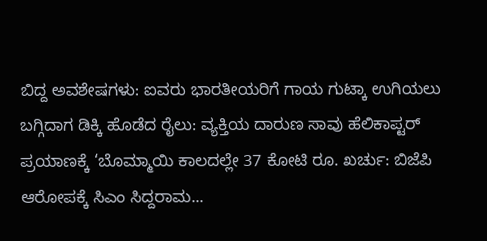ಬಿದ್ದ ಅವಶೇಷಗಳು: ಐವರು ಭಾರತೀಯರಿಗೆ ಗಾಯ ಗುಟ್ಕಾ ಉಗಿಯಲು ಬಗ್ಗಿದಾಗ ಡಿಕ್ಕಿ ಹೊಡೆದ ರೈಲು: ವ್ಯಕ್ತಿಯ ದಾರುಣ ಸಾವು ಹೆಲಿಕಾಪ್ಟರ್ ಪ್ರಯಾಣಕ್ಕೆ ‘ಬೊಮ್ಮಾಯಿ ಕಾಲದಲ್ಲೇ 37 ಕೋಟಿ ರೂ. ಖರ್ಚು: ಬಿಜೆಪಿ ಆರೋಪಕ್ಕೆ ಸಿಎಂ ಸಿದ್ದರಾಮ...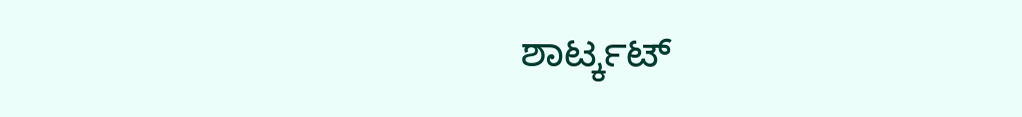ಶಾರ್ಟ್ಕಟ್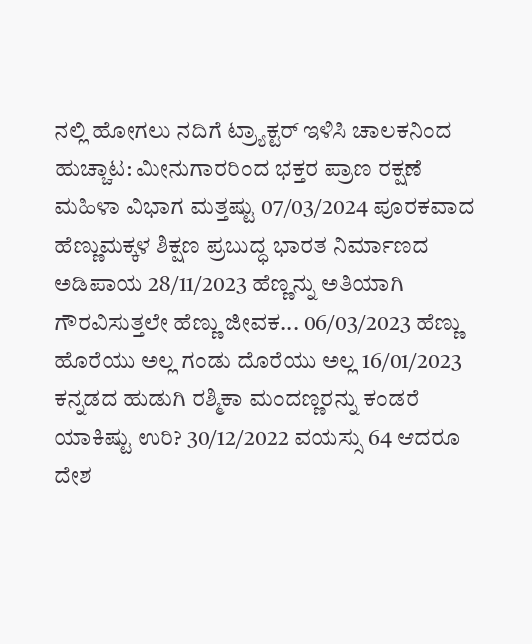ನಲ್ಲಿ ಹೋಗಲು ನದಿಗೆ ಟ್ರ್ಯಾಕ್ಟರ್ ಇಳಿಸಿ ಚಾಲಕನಿಂದ ಹುಚ್ಚಾಟ: ಮೀನುಗಾರರಿಂದ ಭಕ್ತರ ಪ್ರಾಣ ರಕ್ಷಣೆ ಮಹಿಳಾ ವಿಭಾಗ ಮತ್ತಷ್ಟು 07/03/2024 ಪೂರಕವಾದ ಹೆಣ್ಣುಮಕ್ಕಳ ಶಿಕ್ಷಣ ಪ್ರಬುದ್ಧ ಭಾರತ ನಿರ್ಮಾಣದ ಅಡಿಪಾಯ 28/11/2023 ಹೆಣ್ಣನ್ನು ಅತಿಯಾಗಿ ಗೌರವಿಸುತ್ತಲೇ ಹೆಣ್ಣು ಜೀವಕ... 06/03/2023 ಹೆಣ್ಣು ಹೊರೆಯು ಅಲ್ಲ ಗಂಡು ದೊರೆಯು ಅಲ್ಲ 16/01/2023 ಕನ್ನಡದ ಹುಡುಗಿ ರಶ್ಮಿಕಾ ಮಂದಣ್ಣರನ್ನು ಕಂಡರೆ ಯಾಕಿಷ್ಟು ಉರಿ? 30/12/2022 ವಯಸ್ಸು 64 ಆದರೂ ದೇಶ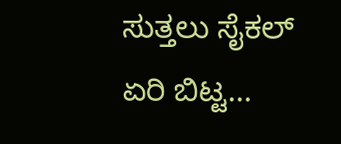ಸುತ್ತಲು ಸೈಕಲ್ ಏರಿ ಬಿಟ್ಟ...